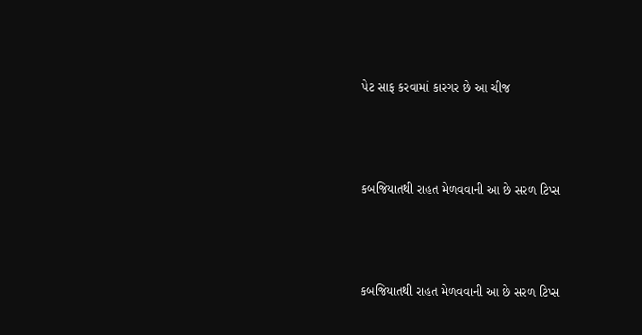પેટ સાફ કરવામાં કારગર છે આ ચીજ



કબજિયાતથી રાહત મેળવવાની આ છે સરળ ટિપ્સ



કબજિયાતથી રાહત મેળવવાની આ છે સરળ ટિપ્સ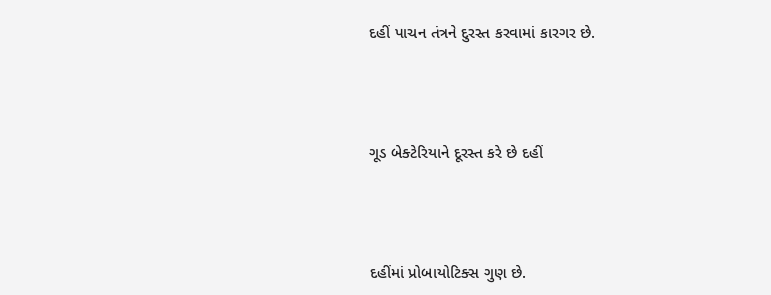દહીં પાચન તંત્રને દુરસ્ત કરવામાં કારગર છે.



ગૂડ બેક્ટેરિયાને દૂરસ્ત કરે છે દહીં



દહીંમાં પ્રોબાયોટિક્સ ગુણ છે.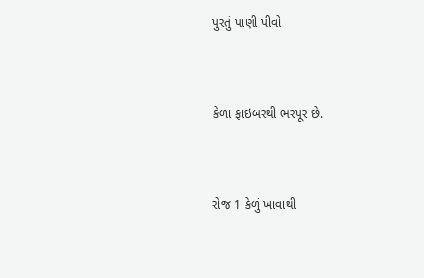પુરતું પાણી પીવો



કેળા ફાઇબરથી ભરપૂર છે.



રોજ 1 કેળું ખાવાથી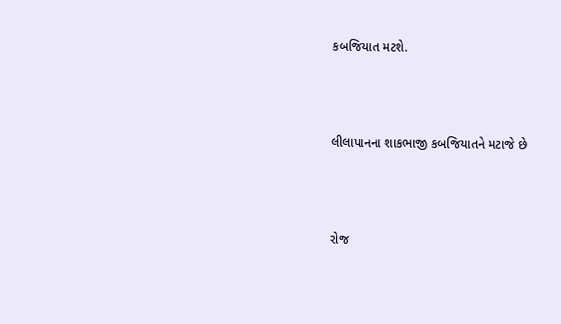કબજિયાત મટશે.



લીલાપાનના શાકભાજી કબજિયાતને મટાજે છે



રોજ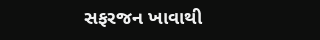સફરજન ખાવાથી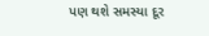પણ થશે સમસ્યા દૂર